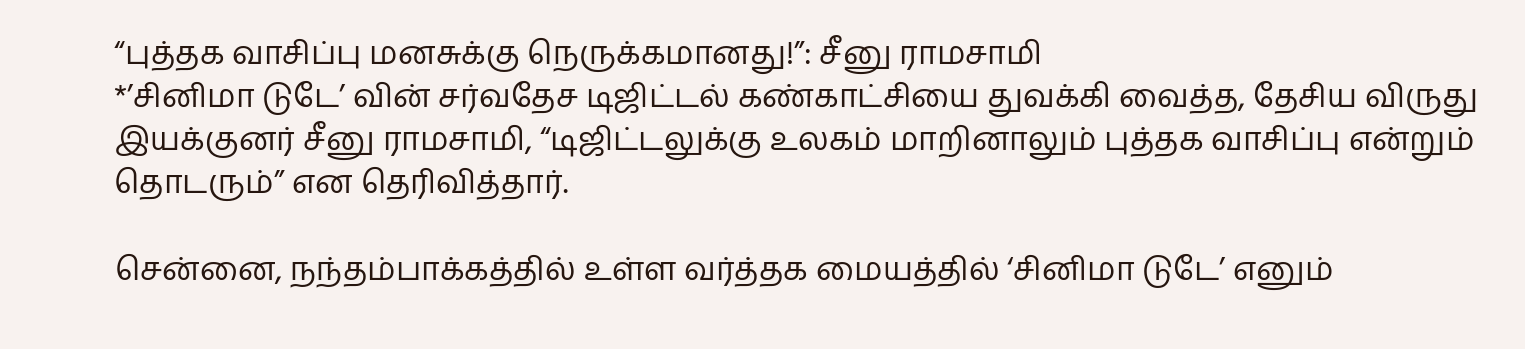“புத்தக வாசிப்பு மனசுக்கு நெருக்கமானது!”: சீனு ராமசாமி
*’சினிமா டுடே’ வின் சர்வதேச டிஜிட்டல் கண்காட்சியை துவக்கி வைத்த, தேசிய விருது இயக்குனர் சீனு ராமசாமி, “டிஜிட்டலுக்கு உலகம் மாறினாலும் புத்தக வாசிப்பு என்றும் தொடரும்” என தெரிவித்தார்.

சென்னை, நந்தம்பாக்கத்தில் உள்ள வர்த்தக மையத்தில் ‘சினிமா டுடே’ எனும்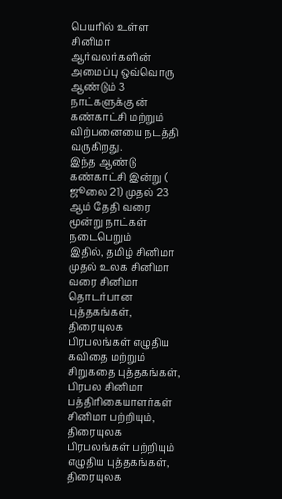பெயரில் உள்ள சினிமா ஆர்வலர்களின் அமைப்பு ஒவ்வொரு ஆண்டும் 3 நாட்களுக்கு ன் கண்காட்சி மற்றும் விற்பனையை நடத்தி வருகிறது.
இந்த ஆண்டு கண்காட்சி இன்று ( ஜூலை 21) முதல் 23 ஆம் தேதி வரை மூன்று நாட்கள் நடைபெறும்
இதில், தமிழ் சினிமா முதல் உலக சினிமா வரை சினிமா தொடர்பான புத்தகங்கள், திரையுலக பிரபலங்கள் எழுதிய கவிதை மற்றும் சிறுகதை புத்தகங்கள், பிரபல சினிமா பத்திரிகையாளர்கள் சினிமா பற்றியும், திரையுலக பிரபலங்கள் பற்றியும் எழுதிய புத்தகங்கள், திரையுலக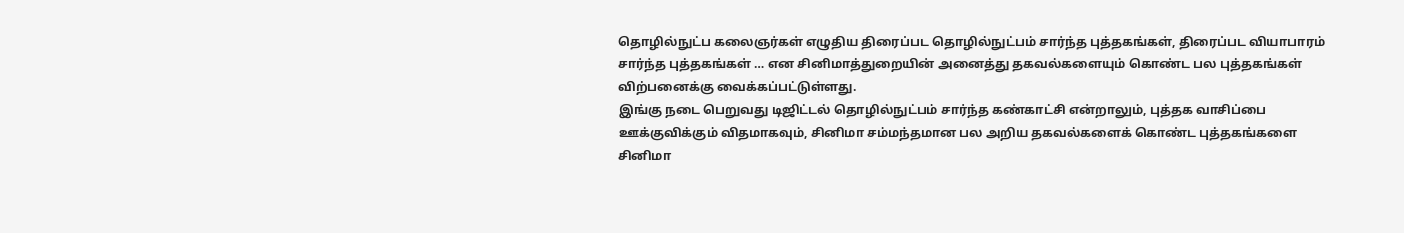தொழில்நுட்ப கலைஞர்கள் எழுதிய திரைப்பட தொழில்நுட்பம் சார்ந்த புத்தகங்கள், திரைப்பட வியாபாரம் சார்ந்த புத்தகங்கள் … என சினிமாத்துறையின் அனைத்து தகவல்களையும் கொண்ட பல புத்தகங்கள் விற்பனைக்கு வைக்கப்பட்டுள்ளது.
இங்கு நடை பெறுவது டிஜிட்டல் தொழில்நுட்பம் சார்ந்த கண்காட்சி என்றாலும், புத்தக வாசிப்பை ஊக்குவிக்கும் விதமாகவும், சினிமா சம்மந்தமான பல அறிய தகவல்களைக் கொண்ட புத்தகங்களை சினிமா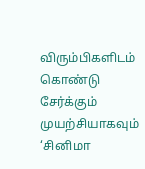விரும்பிகளிடம் கொண்டு சேர்க்கும் முயற்சியாகவும் ‘சினிமா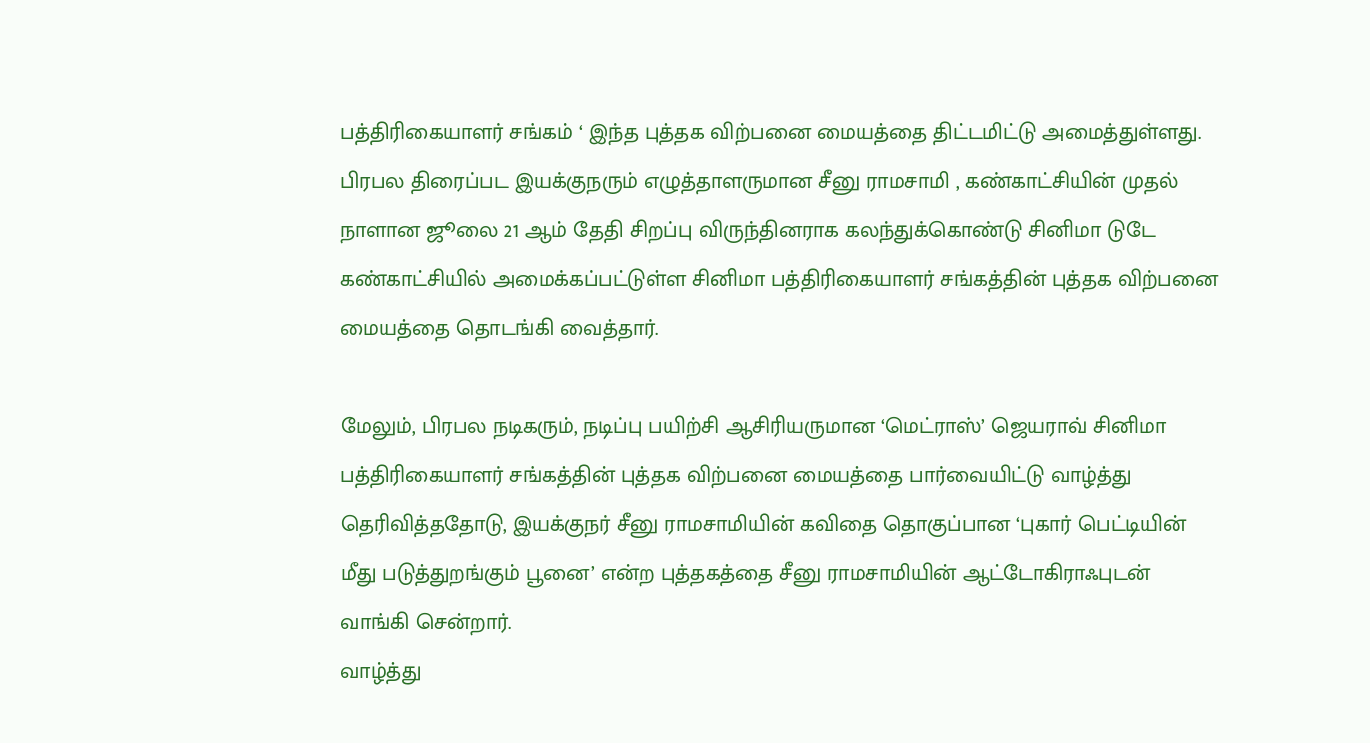பத்திரிகையாளர் சங்கம் ‘ இந்த புத்தக விற்பனை மையத்தை திட்டமிட்டு அமைத்துள்ளது.
பிரபல திரைப்பட இயக்குநரும் எழுத்தாளருமான சீனு ராமசாமி , கண்காட்சியின் முதல் நாளான ஜூலை 21 ஆம் தேதி சிறப்பு விருந்தினராக கலந்துக்கொண்டு சினிமா டுடே கண்காட்சியில் அமைக்கப்பட்டுள்ள சினிமா பத்திரிகையாளர் சங்கத்தின் புத்தக விற்பனை மையத்தை தொடங்கி வைத்தார்.

மேலும், பிரபல நடிகரும், நடிப்பு பயிற்சி ஆசிரியருமான ‘மெட்ராஸ்’ ஜெயராவ் சினிமா பத்திரிகையாளர் சங்கத்தின் புத்தக விற்பனை மையத்தை பார்வையிட்டு வாழ்த்து தெரிவித்ததோடு, இயக்குநர் சீனு ராமசாமியின் கவிதை தொகுப்பான ‘புகார் பெட்டியின் மீது படுத்துறங்கும் பூனை’ என்ற புத்தகத்தை சீனு ராமசாமியின் ஆட்டோகிராஃபுடன் வாங்கி சென்றார்.
வாழ்த்து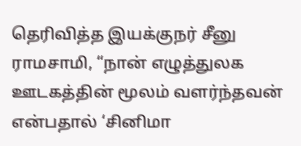தெரிவித்த இயக்குநர் சீனு ராமசாமி, “நான் எழுத்துலக ஊடகத்தின் மூலம் வளர்ந்தவன் என்பதால் ‘சினிமா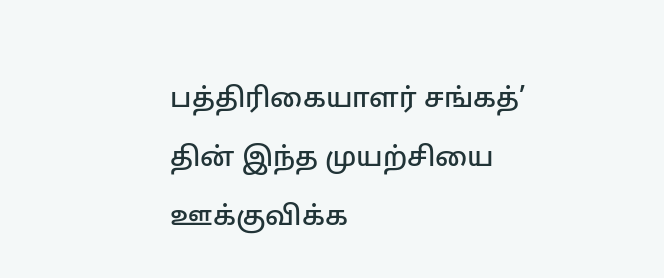பத்திரிகையாளர் சங்கத்’ தின் இந்த முயற்சியை ஊக்குவிக்க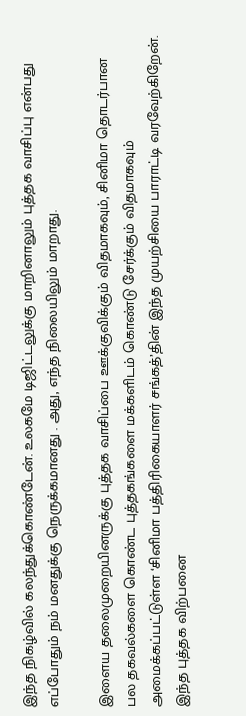இந்த நிகழ்வில் கலந்துக்கொண்டேன். உலகமே டிஜிட்டலுக்கு மாறினாலும் புத்தக வாசிப்பு என்பது எப்போதும் நம் மனதுக்கு நெருக்கமானது . அது, எந்த நிலையிலும் மாறாது.

இளைய தலைமுறையினருக்கு புத்தக வாசிப்பை ஊக்குவிக்கும் விதமாகவும், சினிமா தொடர்பான பல தகவல்களை கொண்ட புத்தகங்களை மக்களிடம் கொண்டு சேர்க்கும் விதமாகவும் அமைக்கப்பட்டுள்ள ‘சினிமா பத்திரிகையாளர் சங்கத்’தின் இந்த முயற்சியை பாராட்டி வரவேற்கிறேன். இந்த புத்தக விற்பனை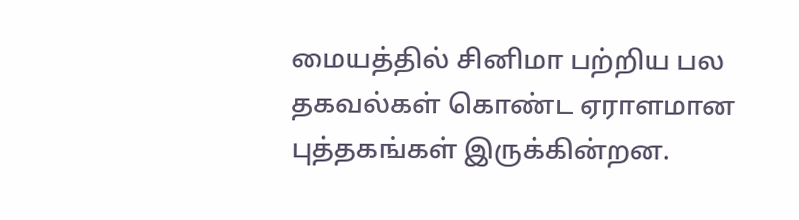மையத்தில் சினிமா பற்றிய பல தகவல்கள் கொண்ட ஏராளமான புத்தகங்கள் இருக்கின்றன.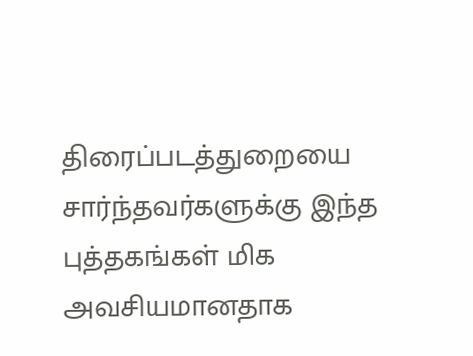திரைப்படத்துறையை சார்ந்தவர்களுக்கு இந்த புத்தகங்கள் மிக அவசியமானதாக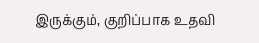இருக்கும், குறிப்பாக உதவி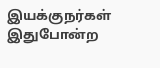இயக்குநர்கள் இதுபோன்ற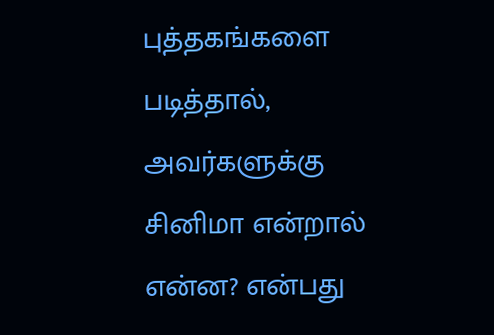புத்தகங்களை படித்தால், அவர்களுக்கு சினிமா என்றால் என்ன? என்பது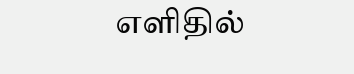எளிதில்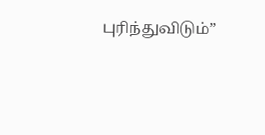புரிந்துவிடும்”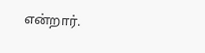என்றார்.